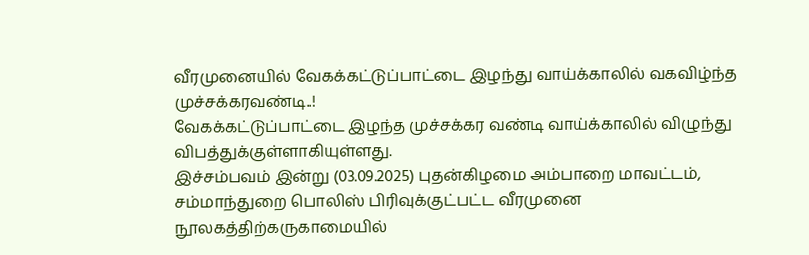வீரமுனையில் வேகக்கட்டுப்பாட்டை இழந்து வாய்க்காலில் வகவிழ்ந்த முச்சக்கரவண்டி..!
வேகக்கட்டுப்பாட்டை இழந்த முச்சக்கர வண்டி வாய்க்காலில் விழுந்து விபத்துக்குள்ளாகியுள்ளது.
இச்சம்பவம் இன்று (03.09.2025) புதன்கிழமை அம்பாறை மாவட்டம், சம்மாந்துறை பொலிஸ் பிரிவுக்குட்பட்ட வீரமுனை நூலகத்திற்கருகாமையில்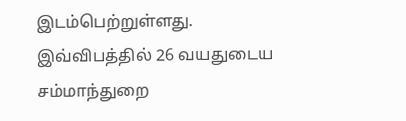இடம்பெற்றுள்ளது.
இவ்விபத்தில் 26 வயதுடைய சம்மாந்துறை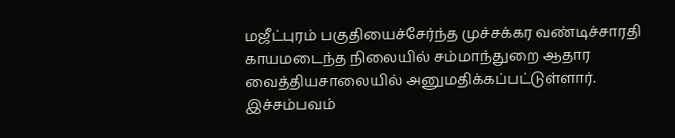மஜீட்புரம் பகுதியைச்சேர்ந்த முச்சக்கர வண்டிச்சாரதி காயமடைந்த நிலையில் சம்மாந்துறை ஆதார வைத்தியசாலையில் அனுமதிக்கப்பட்டுள்ளார்.
இச்சம்பவம்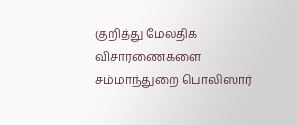குறித்து மேலதிக விசாரணைகளை சம்மாந்துறை பொலிஸார்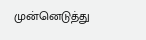முன்னெடுத்து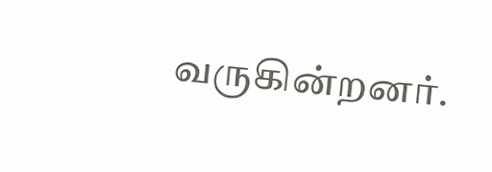வருகின்றனர்.